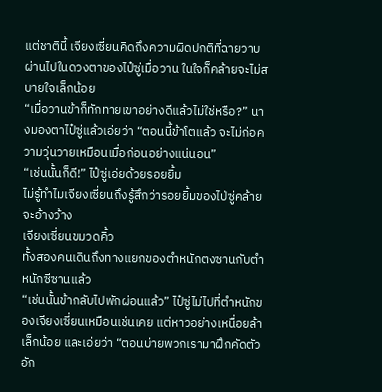แต่ชาตินี้ เจียงเซี่ยนคิดถึงความผิดปกติที่ฉายวาบผ่านไปในดวงตาของไป๋ซู่เมื่อวาน ในใจก็คล้ายจะไม่สบายใจเล็กน้อย
“เมื่อวานข้าก็ทักทายเขาอย่างดีแล้วไม่ใช่หรือ?” นางมองตาไป๋ซู่แล้วเอ่ยว่า “ตอนนี้ข้าโตแล้ว จะไม่ก่อความวุ่นวายเหมือนเมื่อก่อนอย่างแน่นอน”
“เช่นนั้นก็ดี!” ไป๋ซู่เอ่ยด้วยรอยยิ้ม
ไม่รู้ทำไมเจียงเซี่ยนถึงรู้สึกว่ารอยยิ้มของไป่ซู่คล้ายจะอ้างว้าง
เจียงเซี่ยนขมวดคิ้ว
ทั้งสองคนเดินถึงทางแยกของตำหนักตงซานกับตำหนักซีซานแล้ว
“เช่นนั้นข้ากลับไปพักผ่อนแล้ว” ไป๋ซู่ไม่ไปที่ตำหนักของเจียงเซี่ยนเหมือนเช่นเคย แต่หาวอย่างเหนื่อยล้าเล็กน้อย และเอ่ยว่า “ตอนบ่ายพวกเรามาฝึกคัดตัวอัก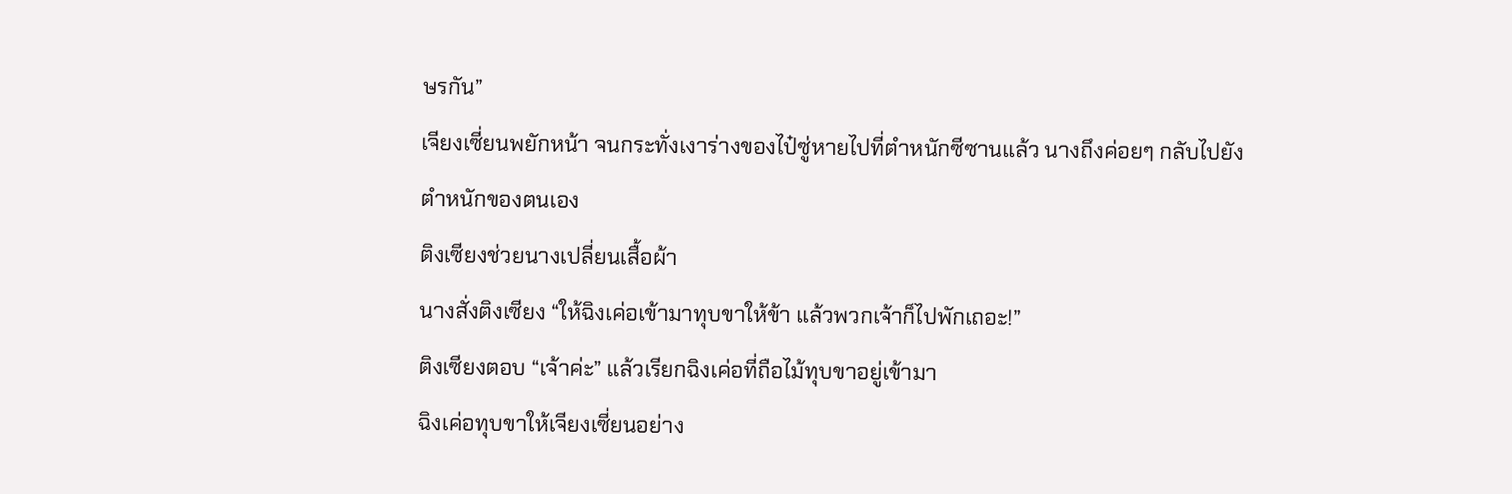ษรกัน”
เจียงเซี่ยนพยักหน้า จนกระทั่งเงาร่างของไป๋ซู่หายไปที่ตำหนักซีซานแล้ว นางถึงค่อยๆ กลับไปยังตำหนักของตนเอง
ติงเซียงช่วยนางเปลี่ยนเสื้อผ้า
นางสั่งติงเซียง “ให้ฉิงเค่อเข้ามาทุบขาให้ข้า แล้วพวกเจ้าก็ไปพักเถอะ!”
ติงเซียงตอบ “เจ้าค่ะ” แล้วเรียกฉิงเค่อที่ถือไม้ทุบขาอยู่เข้ามา
ฉิงเค่อทุบขาให้เจียงเซี่ยนอย่าง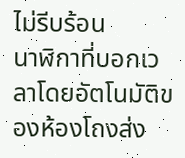ไม่รีบร้อน
นาฬิกาที่บอกเวลาโดยอัตโนมัติของห้องโถงส่ง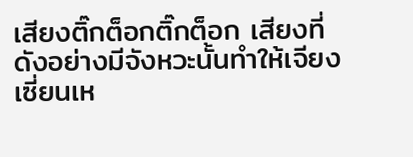เสียงติ๊กต็อกติ๊กต็อก เสียงที่ดังอย่างมีจังหวะนั้นทำให้เจียงเซี่ยนเห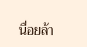นื่อยล้า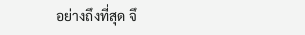อย่างถึงที่สุด จึ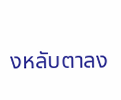งหลับตาลง